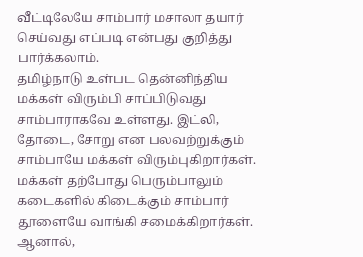வீட்டிலேயே சாம்பார் மசாலா தயார் செய்வது எப்படி என்பது குறித்து பார்க்கலாம்.
தமிழ்நாடு உள்பட தென்னிந்திய மக்கள் விரும்பி சாப்பிடுவது சாம்பாராகவே உள்ளது. இட்லி, தோடை, சோறு என பலவற்றுக்கும் சாம்பாயே மக்கள் விரும்புகிறார்கள். மக்கள் தற்போது பெரும்பாலும் கடைகளில் கிடைக்கும் சாம்பார் தூளையே வாங்கி சமைக்கிறார்கள். ஆனால்,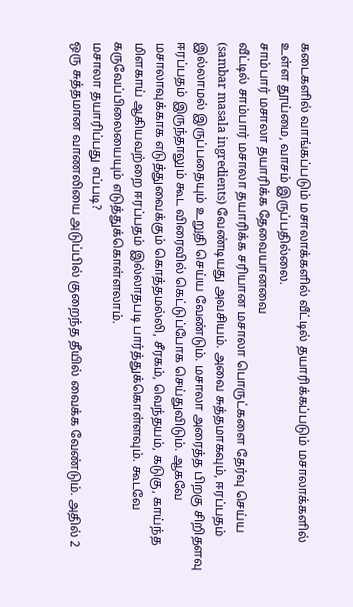கடைகளில் வாங்கப்படும் மசாலாக்களில் வீட்டில் தயாரிக்கப்படும் மசாலாக்களில் உள்ள தூய்மை, வாசம் இருப்பதில்லை.
சாம்பார் மசாலா தயாரிக்க தேவையானவை
வீட்டில் சாம்பார் மசாலா தயாரிக்க சரியான மசாலா பொருட்களை தேர்வு செய்ய (sambar masala ingredients) வேண்டியது அவசியம். அவை சுத்தமாகவும், ஈரப்பதம் இல்லாமல் இருப்பதையும் உறுதி செய்ய வேண்டும். மசாலா அரைத்த பிறகு சிறிதளவு ஈரப்பதம் இருந்தாலும் கூட விரைவில் கெட்டுப்போக செய்துவிடும். ஆகவே மசாலாவுக்காக எடுத்துவைக்கும் கொத்தமல்லி, சீரகம், வெந்தயம், கடுகு, காய்ந்த மிளகாய் ஆகியவற்றை ஈரப்பதம் இல்லாதபடி பார்த்துக்கொள்ளவும். கூடவே கருவேப்பிலையையும் எடுத்துக்கொள்ளலாம்.
மசாலா தயாரிப்பது எப்படி?
ஒரு சுத்தமான வாணலியை அடுப்பில் குறைந்த தீயில் வைக்க வேண்டும். அதில் 2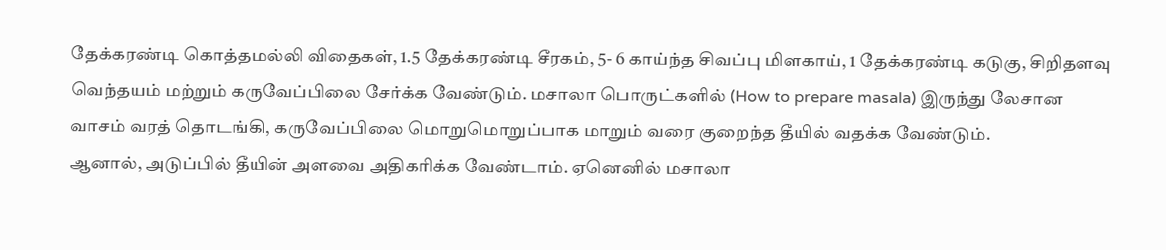தேக்கரண்டி கொத்தமல்லி விதைகள், 1.5 தேக்கரண்டி சீரகம், 5- 6 காய்ந்த சிவப்பு மிளகாய், 1 தேக்கரண்டி கடுகு, சிறிதளவு வெந்தயம் மற்றும் கருவேப்பிலை சேர்க்க வேண்டும். மசாலா பொருட்களில் (How to prepare masala) இருந்து லேசான வாசம் வரத் தொடங்கி, கருவேப்பிலை மொறுமொறுப்பாக மாறும் வரை குறைந்த தீயில் வதக்க வேண்டும்.
ஆனால், அடுப்பில் தீயின் அளவை அதிகரிக்க வேண்டாம். ஏனெனில் மசாலா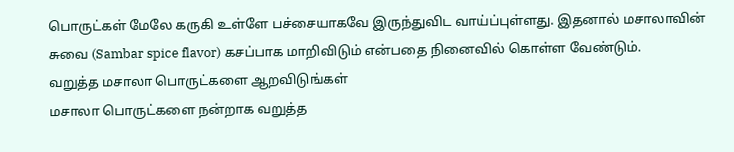பொருட்கள் மேலே கருகி உள்ளே பச்சையாகவே இருந்துவிட வாய்ப்புள்ளது. இதனால் மசாலாவின் சுவை (Sambar spice flavor) கசப்பாக மாறிவிடும் என்பதை நினைவில் கொள்ள வேண்டும்.
வறுத்த மசாலா பொருட்களை ஆறவிடுங்கள்
மசாலா பொருட்களை நன்றாக வறுத்த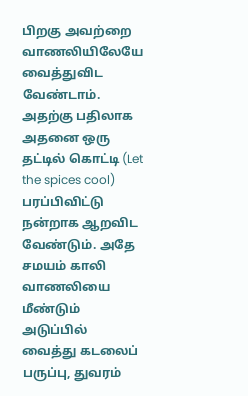பிறகு அவற்றை வாணலியிலேயே வைத்துவிட வேண்டாம். அதற்கு பதிலாக அதனை ஒரு தட்டில் கொட்டி (Let the spices cool) பரப்பிவிட்டு நன்றாக ஆறவிட வேண்டும். அதே சமயம் காலி வாணலியை மீண்டும் அடுப்பில் வைத்து கடலைப் பருப்பு, துவரம்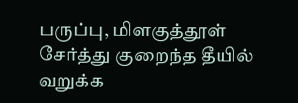பருப்பு, மிளகுத்தூள் சேர்த்து குறைந்த தீயில் வறுக்க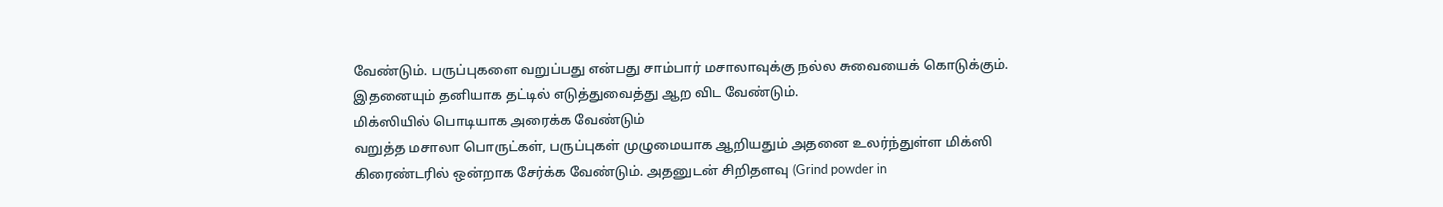வேண்டும். பருப்புகளை வறுப்பது என்பது சாம்பார் மசாலாவுக்கு நல்ல சுவையைக் கொடுக்கும். இதனையும் தனியாக தட்டில் எடுத்துவைத்து ஆற விட வேண்டும்.
மிக்ஸியில் பொடியாக அரைக்க வேண்டும்
வறுத்த மசாலா பொருட்கள், பருப்புகள் முழுமையாக ஆறியதும் அதனை உலர்ந்துள்ள மிக்ஸி கிரைண்டரில் ஒன்றாக சேர்க்க வேண்டும். அதனுடன் சிறிதளவு (Grind powder in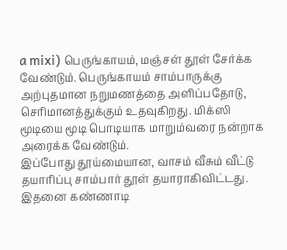a mixi) பெருங்காயம், மஞ்சள் தூள் சேர்க்க வேண்டும். பெருங்காயம் சாம்பாருக்கு அற்புதமான நறுமணத்தை அளிப்பதோடு, செரிமானத்துக்கும் உதவுகிறது. மிக்ஸி மூடியை மூடி பொடியாக மாறும்வரை நன்றாக அரைக்க வேண்டும்.
இப்போது தூய்மையான, வாசம் வீசும் வீட்டு தயாரிப்பு சாம்பார் தூள் தயாராகிவிட்டது. இதனை கண்ணாடி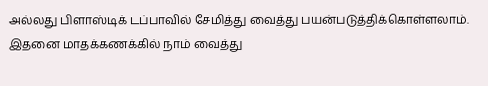அல்லது பிளாஸ்டிக் டப்பாவில் சேமித்து வைத்து பயன்படுத்திக்கொள்ளலாம். இதனை மாதக்கணக்கில் நாம் வைத்து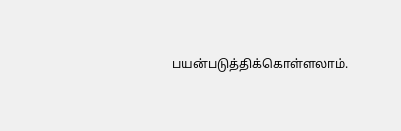பயன்படுத்திக்கொள்ளலாம்.